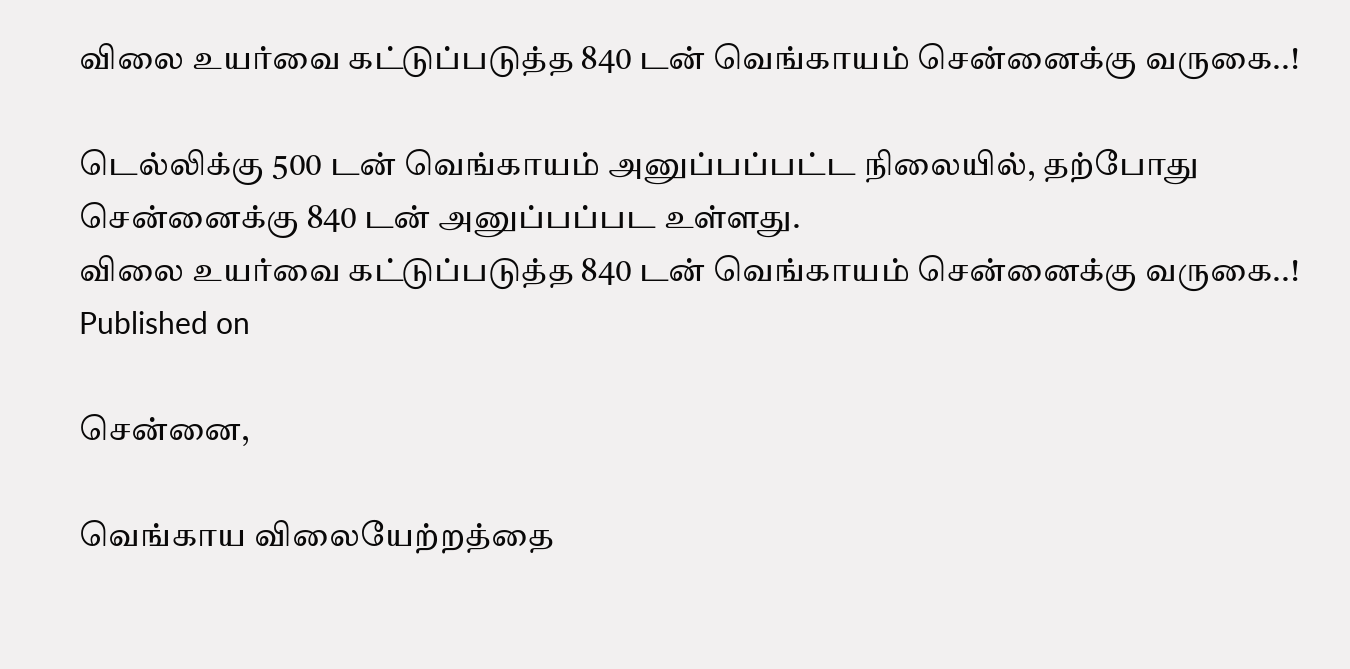விலை உயர்வை கட்டுப்படுத்த 840 டன் வெங்காயம் சென்னைக்கு வருகை..!

டெல்லிக்கு 500 டன் வெங்காயம் அனுப்பப்பட்ட நிலையில், தற்போது சென்னைக்கு 840 டன் அனுப்பப்பட உள்ளது.
விலை உயர்வை கட்டுப்படுத்த 840 டன் வெங்காயம் சென்னைக்கு வருகை..!
Published on

சென்னை,

வெங்காய விலையேற்றத்தை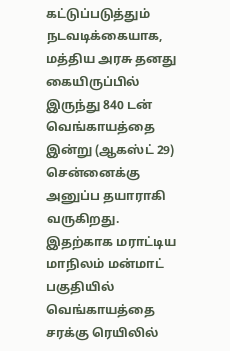கட்டுப்படுத்தும் நடவடிக்கையாக, மத்திய அரசு தனது கையிருப்பில் இருந்து 840 டன் வெங்காயத்தை இன்று (ஆகஸ்ட் 29) சென்னைக்கு அனுப்ப தயாராகி வருகிறது. இதற்காக மராட்டிய மாநிலம் மன்மாட் பகுதியில் வெங்காயத்தை சரக்கு ரெயிலில்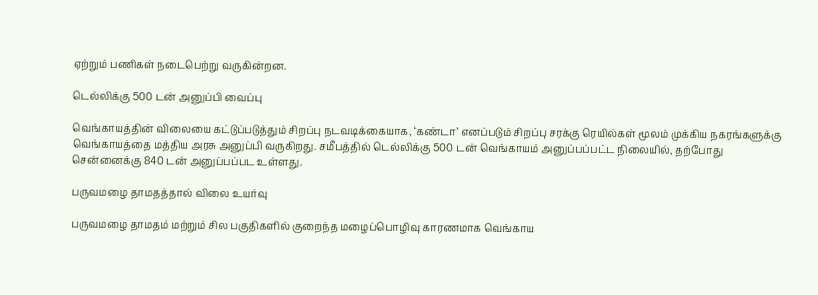ஏற்றும் பணிகள் நடைபெற்று வருகின்றன.

டெல்லிக்கு 500 டன் அனுப்பி வைப்பு

வெங்காயத்தின் விலையை கட்டுப்படுத்தும் சிறப்பு நடவடிக்கையாக, ‘கண்டா’ எனப்படும் சிறப்பு சரக்கு ரெயில்கள் மூலம் முக்கிய நகரங்களுக்கு வெங்காயத்தை மத்திய அரசு அனுப்பி வருகிறது. சமீபத்தில் டெல்லிக்கு 500 டன் வெங்காயம் அனுப்பப்பட்ட நிலையில், தற்போது சென்னைக்கு 840 டன் அனுப்பப்பட உள்ளது.

பருவமழை தாமதத்தால் விலை உயர்வு

பருவமழை தாமதம் மற்றும் சில பகுதிகளில் குறைந்த மழைப்பொழிவு காரணமாக வெங்காய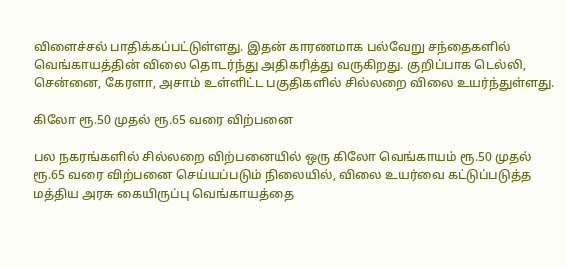விளைச்சல் பாதிக்கப்பட்டுள்ளது. இதன் காரணமாக பல்வேறு சந்தைகளில் வெங்காயத்தின் விலை தொடர்ந்து அதிகரித்து வருகிறது. குறிப்பாக டெல்லி, சென்னை, கேரளா, அசாம் உள்ளிட்ட பகுதிகளில் சில்லறை விலை உயர்ந்துள்ளது.

கிலோ ரூ.50 முதல் ரூ.65 வரை விற்பனை

பல நகரங்களில் சில்லறை விற்பனையில் ஒரு கிலோ வெங்காயம் ரூ.50 முதல் ரூ.65 வரை விற்பனை செய்யப்படும் நிலையில், விலை உயர்வை கட்டுப்படுத்த மத்திய அரசு கையிருப்பு வெங்காயத்தை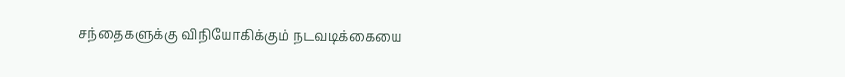சந்தைகளுக்கு விநியோகிக்கும் நடவடிக்கையை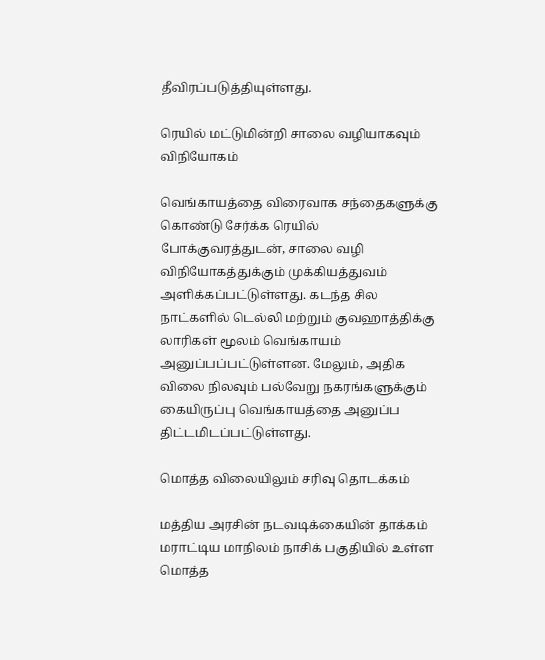தீவிரப்படுத்தியுள்ளது.

ரெயில் மட்டுமின்றி சாலை வழியாகவும் விநியோகம்

வெங்காயத்தை விரைவாக சந்தைகளுக்கு கொண்டு சேர்க்க ரெயில் போக்குவரத்துடன், சாலை வழி விநியோகத்துக்கும் முக்கியத்துவம் அளிக்கப்பட்டுள்ளது. கடந்த சில நாட்களில் டெல்லி மற்றும் குவஹாத்திக்கு லாரிகள் மூலம் வெங்காயம் அனுப்பப்பட்டுள்ளன. மேலும், அதிக விலை நிலவும் பல்வேறு நகரங்களுக்கும் கையிருப்பு வெங்காயத்தை அனுப்ப திட்டமிடப்பட்டுள்ளது.

மொத்த விலையிலும் சரிவு தொடக்கம்

மத்திய அரசின் நடவடிக்கையின் தாக்கம் மராட்டிய மாநிலம் நாசிக் பகுதியில் உள்ள மொத்த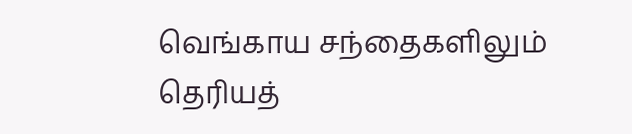வெங்காய சந்தைகளிலும் தெரியத்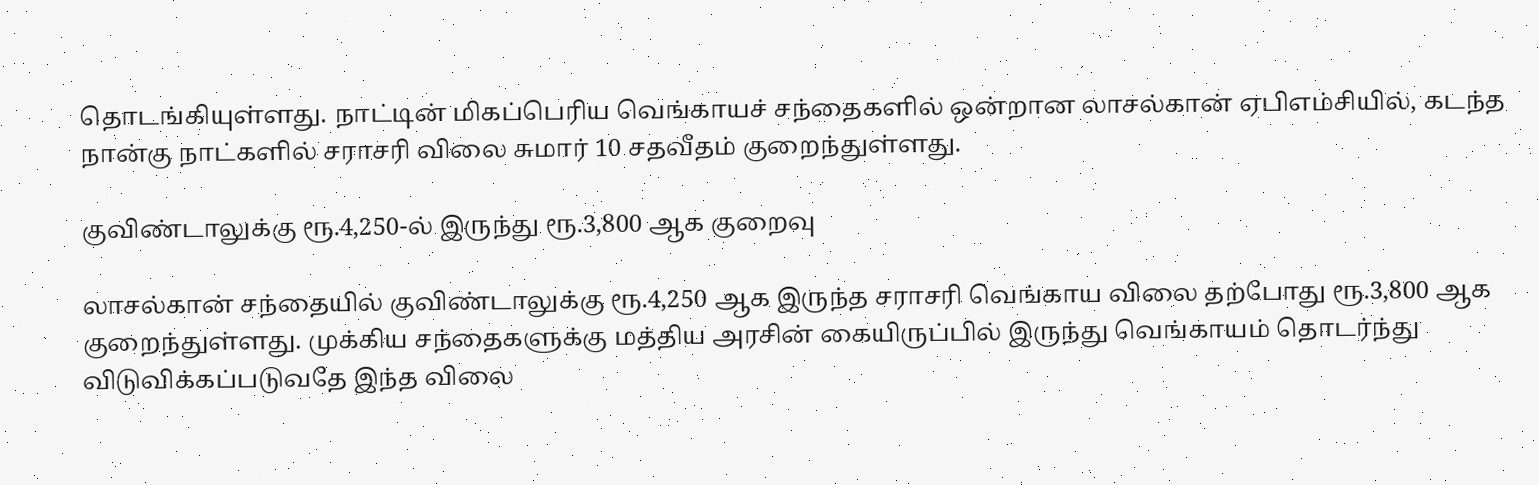தொடங்கியுள்ளது. நாட்டின் மிகப்பெரிய வெங்காயச் சந்தைகளில் ஒன்றான லாசல்கான் ஏபிஎம்சியில், கடந்த நான்கு நாட்களில் சராசரி விலை சுமார் 10 சதவீதம் குறைந்துள்ளது.

குவிண்டாலுக்கு ரூ.4,250-ல் இருந்து ரூ.3,800 ஆக குறைவு

லாசல்கான் சந்தையில் குவிண்டாலுக்கு ரூ.4,250 ஆக இருந்த சராசரி வெங்காய விலை தற்போது ரூ.3,800 ஆக குறைந்துள்ளது. முக்கிய சந்தைகளுக்கு மத்திய அரசின் கையிருப்பில் இருந்து வெங்காயம் தொடர்ந்து விடுவிக்கப்படுவதே இந்த விலை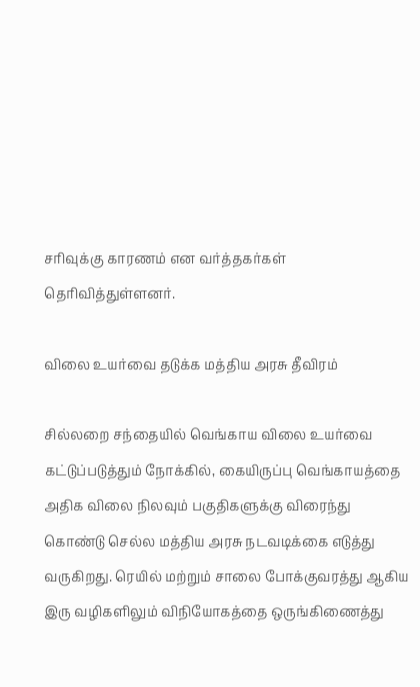சரிவுக்கு காரணம் என வர்த்தகர்கள் தெரிவித்துள்ளனர்.

விலை உயர்வை தடுக்க மத்திய அரசு தீவிரம்

சில்லறை சந்தையில் வெங்காய விலை உயர்வை கட்டுப்படுத்தும் நோக்கில், கையிருப்பு வெங்காயத்தை அதிக விலை நிலவும் பகுதிகளுக்கு விரைந்து கொண்டு செல்ல மத்திய அரசு நடவடிக்கை எடுத்து வருகிறது. ரெயில் மற்றும் சாலை போக்குவரத்து ஆகிய இரு வழிகளிலும் விநியோகத்தை ஒருங்கிணைத்து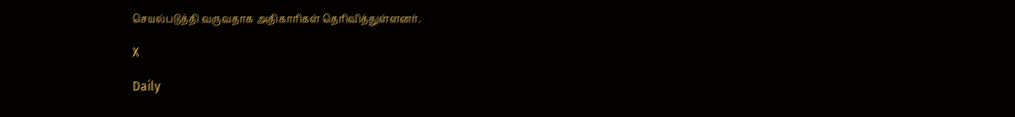செயல்படுத்தி வருவதாக அதிகாரிகள் தெரிவித்துள்ளனர்.

X

Daily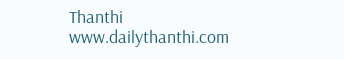Thanthi
www.dailythanthi.com